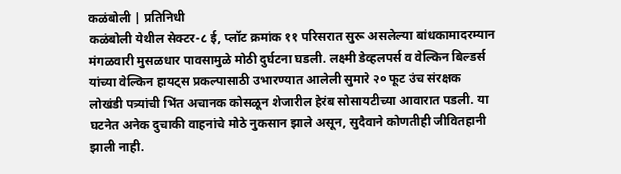कळंबोली | प्रतिनिधी
कळंबोली येथील सेक्टर-८ ई, प्लॉट क्रमांक ११ परिसरात सुरू असलेल्या बांधकामादरम्यान मंगळवारी मुसळधार पावसामुळे मोठी दुर्घटना घडली. लक्ष्मी डेव्हलपर्स व वेल्किन बिल्डर्स यांच्या वेल्किन हायट्स प्रकल्पासाठी उभारण्यात आलेली सुमारे २० फूट उंच संरक्षक लोखंडी पत्र्यांची भिंत अचानक कोसळून शेजारील हेरंब सोसायटीच्या आवारात पडली. या घटनेत अनेक दुचाकी वाहनांचे मोठे नुकसान झाले असून, सुदैवाने कोणतीही जीवितहानी झाली नाही.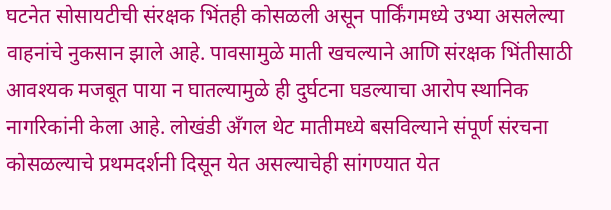घटनेत सोसायटीची संरक्षक भिंतही कोसळली असून पार्किंगमध्ये उभ्या असलेल्या वाहनांचे नुकसान झाले आहे. पावसामुळे माती खचल्याने आणि संरक्षक भिंतीसाठी आवश्यक मजबूत पाया न घातल्यामुळे ही दुर्घटना घडल्याचा आरोप स्थानिक नागरिकांनी केला आहे. लोखंडी अँगल थेट मातीमध्ये बसविल्याने संपूर्ण संरचना कोसळल्याचे प्रथमदर्शनी दिसून येत असल्याचेही सांगण्यात येत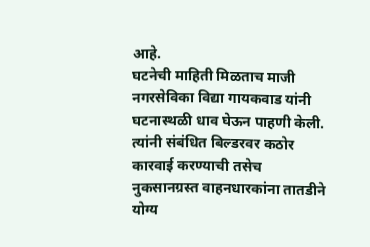आहे.
घटनेची माहिती मिळताच माजी नगरसेविका विद्या गायकवाड यांनी घटनास्थळी धाव घेऊन पाहणी केली. त्यांनी संबंधित बिल्डरवर कठोर कारवाई करण्याची तसेच नुकसानग्रस्त वाहनधारकांना तातडीने योग्य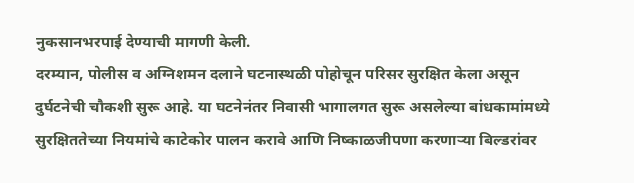नुकसानभरपाई देण्याची मागणी केली.
दरम्यान, पोलीस व अग्निशमन दलाने घटनास्थळी पोहोचून परिसर सुरक्षित केला असून दुर्घटनेची चौकशी सुरू आहे. या घटनेनंतर निवासी भागालगत सुरू असलेल्या बांधकामांमध्ये सुरक्षिततेच्या नियमांचे काटेकोर पालन करावे आणि निष्काळजीपणा करणाऱ्या बिल्डरांवर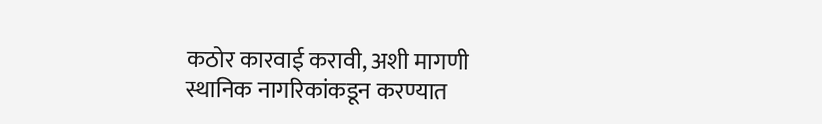कठोर कारवाई करावी, अशी मागणी स्थानिक नागरिकांकडून करण्यात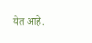येत आहे.